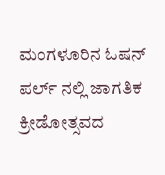ಮಂಗಳೂರಿನ ಓಷನ್ ಪರ್ಲ್ ನಲ್ಲಿ ಜಾಗತಿಕ ಕ್ರೀಡೋತ್ಸವದ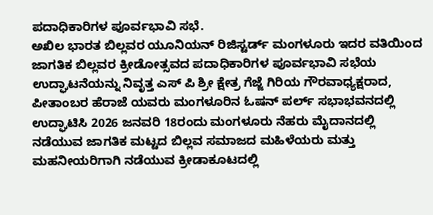ಪದಾಧಿಕಾರಿಗಳ ಪೂರ್ವಭಾವಿ ಸಭೆ.
ಅಖಿಲ ಭಾರತ ಬಿಲ್ಲವರ ಯೂನಿಯನ್ ರಿಜಿಸ್ಟರ್ಡ್ ಮಂಗಳೂರು ಇದರ ವತಿಯಿಂದ ಜಾಗತಿಕ ಬಿಲ್ಲವರ ಕ್ರೀಡೋತ್ಸವದ ಪದಾಧಿಕಾರಿಗಳ ಪೂರ್ವಭಾವಿ ಸಭೆಯ ಉದ್ಘಾಟನೆಯನ್ನು ನಿವೃತ್ತ ಎಸ್ ಪಿ ಶ್ರೀ ಕ್ಷೇತ್ರ ಗೆಜ್ಜೆ ಗಿರಿಯ ಗೌರವಾಧ್ಯಕ್ಷರಾದ, ಪೀತಾಂಬರ ಹೆರಾಜೆ ಯವರು ಮಂಗಳೂರಿನ ಓಷನ್ ಪರ್ಲ್ ಸಭಾಭವನದಲ್ಲಿ ಉದ್ಘಾಟಿಸಿ 2026 ಜನವರಿ 18ರಂದು ಮಂಗಳೂರು ನೆಹರು ಮೈದಾನದಲ್ಲಿ ನಡೆಯುವ ಜಾಗತಿಕ ಮಟ್ಟದ ಬಿಲ್ಲವ ಸಮಾಜದ ಮಹಿಳೆಯರು ಮತ್ತು ಮಹನೀಯರಿಗಾಗಿ ನಡೆಯುವ ಕ್ರೀಡಾಕೂಟದಲ್ಲಿ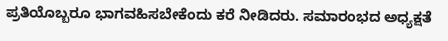ಪ್ರತಿಯೊಬ್ಬರೂ ಭಾಗವಹಿಸಬೇಕೆಂದು ಕರೆ ನೀಡಿದರು. ಸಮಾರಂಭದ ಅಧ್ಯಕ್ಷತೆ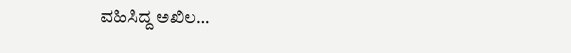ವಹಿಸಿದ್ದ ಅಖಿಲ…